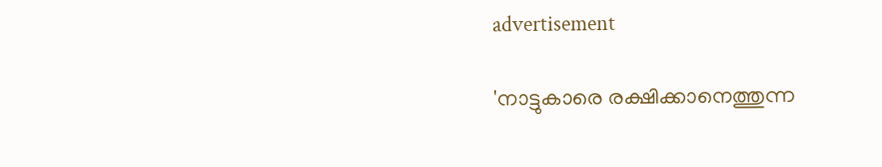advertisement

'നാട്ടുകാരെ രക്ഷിക്കാനെത്തുന്ന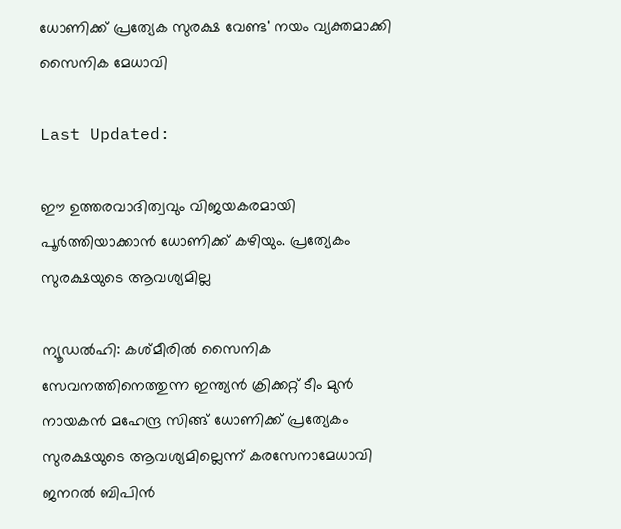ധോണിക്ക് പ്രത്യേക സുരക്ഷ വേണ്ട' നയം വ്യക്തമാക്കി സൈനിക മേധാവി

Last Updated:

ഈ ഉത്തരവാദിത്വവും വിജയകരമായി പൂര്‍ത്തിയാക്കാന്‍ ധോണിക്ക് കഴിയും. പ്രത്യേകം സുരക്ഷയുടെ ആവശ്യമില്ല

ന്യൂഡല്‍ഹി: കശ്മീരില്‍ സൈനിക സേവനത്തിനെത്തുന്ന ഇന്ത്യന്‍ ക്രിക്കറ്റ് ടീം മുന്‍ നായകന്‍ മഹേന്ദ്ര സിങ്ങ് ധോണിക്ക് പ്രത്യേകം സുരക്ഷയുടെ ആവശ്യമില്ലെന്ന് കരസേനാമേധാവി ജനറല്‍ ബിപിന്‍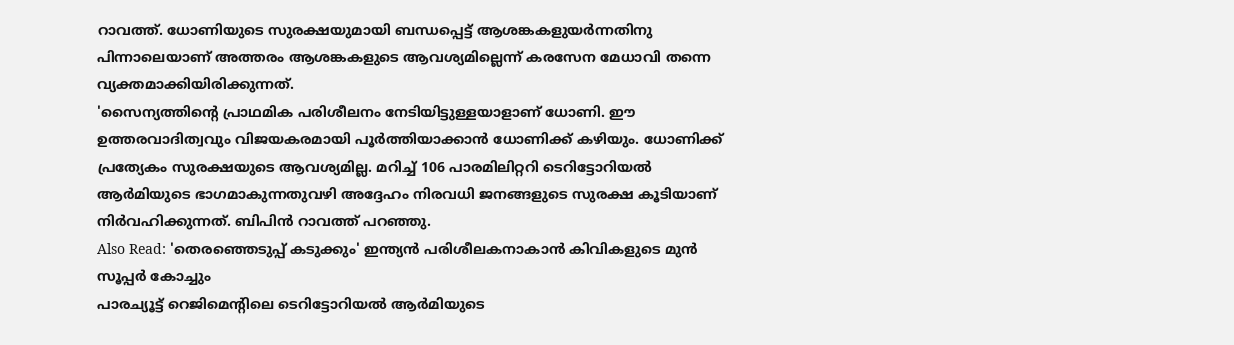റാവത്ത്. ധോണിയുടെ സുരക്ഷയുമായി ബന്ധപ്പെട്ട് ആശങ്കകളുയര്‍ന്നതിനു പിന്നാലെയാണ് അത്തരം ആശങ്കകളുടെ ആവശ്യമില്ലെന്ന് കരസേന മേധാവി തന്നെ വ്യക്തമാക്കിയിരിക്കുന്നത്.
'സൈന്യത്തിന്റെ പ്രാഥമിക പരിശീലനം നേടിയിട്ടുള്ളയാളാണ് ധോണി. ഈ ഉത്തരവാദിത്വവും വിജയകരമായി പൂര്‍ത്തിയാക്കാന്‍ ധോണിക്ക് കഴിയും. ധോണിക്ക് പ്രത്യേകം സുരക്ഷയുടെ ആവശ്യമില്ല. മറിച്ച് 106 പാരമിലിറ്ററി ടെറിട്ടോറിയല്‍ ആര്‍മിയുടെ ഭാഗമാകുന്നതുവഴി അദ്ദേഹം നിരവധി ജനങ്ങളുടെ സുരക്ഷ കൂടിയാണ് നിര്‍വഹിക്കുന്നത്. ബിപിന്‍ റാവത്ത് പറഞ്ഞു.
Also Read: 'തെരഞ്ഞെടുപ്പ് കടുക്കും' ഇന്ത്യന്‍ പരിശീലകനാകാന്‍ കിവികളുടെ മുന്‍ സൂപ്പര്‍ കോച്ചും
പാരച്യൂട്ട് റെജിമെന്റിലെ ടെറിട്ടോറിയല്‍ ആര്‍മിയുടെ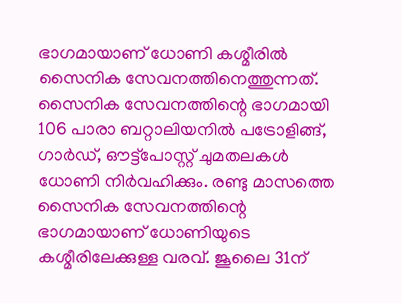ഭാഗമായാണ് ധോണി കശ്മീരില്‍ സൈനിക സേവനത്തിനെത്തുന്നത്. സൈനിക സേവനത്തിന്റെ ഭാഗമായി 106 പാരാ ബറ്റാലിയനില്‍ പട്രോളിങ്ങ്, ഗാര്‍ഡ്, ഔട്ട്പോസ്റ്റ് ചുമതലകള്‍ ധോണി നിര്‍വഹിക്കും. രണ്ടു മാസത്തെ സൈനിക സേവനത്തിന്റെ ഭാഗമായാണ് ധോണിയുടെ കശ്മീരിലേക്കുള്ള വരവ്. ജൂലൈ 31ന്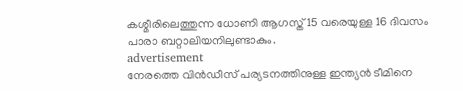കശ്മീരിലെത്തുന്ന ധോണി ആഗസ്ത് 15 വരെയുള്ള 16 ദിവസം പാരാ ബറ്റാലിയനിലുണ്ടാകും.
advertisement
നേരത്തെ വിന്‍ഡീസ് പര്യടനത്തിനുള്ള ഇന്ത്യന്‍ ടീമിനെ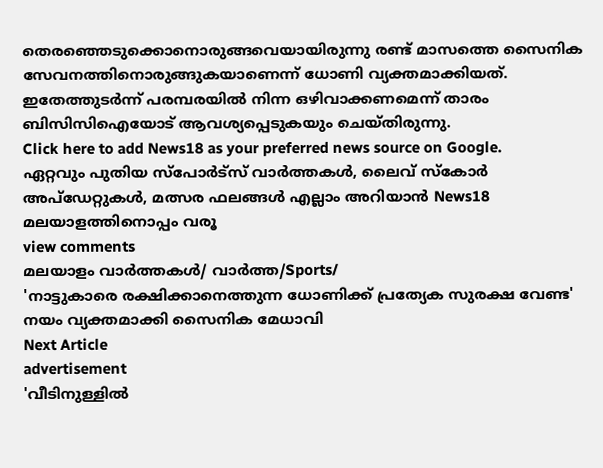തെരഞ്ഞെടുക്കൊനൊരുങ്ങവെയായിരുന്നു രണ്ട് മാസത്തെ സൈനിക സേവനത്തിനൊരുങ്ങുകയാണെന്ന് ധോണി വ്യക്തമാക്കിയത്. ഇതേത്തുടര്‍ന്ന് പരമ്പരയില്‍ നിന്ന ഒഴിവാക്കണമെന്ന് താരം ബിസിസിഐയോട് ആവശ്യപ്പെടുകയും ചെയ്തിരുന്നു.
Click here to add News18 as your preferred news source on Google.
ഏറ്റവും പുതിയ സ്പോർട്സ് വാർത്തകൾ, ലൈവ് സ്കോർ അപ്ഡേറ്റുകൾ, മത്സര ഫലങ്ങൾ എല്ലാം അറിയാൻ News18 മലയാളത്തിനൊപ്പം വരൂ
view comments
മലയാളം വാർത്തകൾ/ വാർത്ത/Sports/
'നാട്ടുകാരെ രക്ഷിക്കാനെത്തുന്ന ധോണിക്ക് പ്രത്യേക സുരക്ഷ വേണ്ട' നയം വ്യക്തമാക്കി സൈനിക മേധാവി
Next Article
advertisement
'വീടിനുള്ളിൽ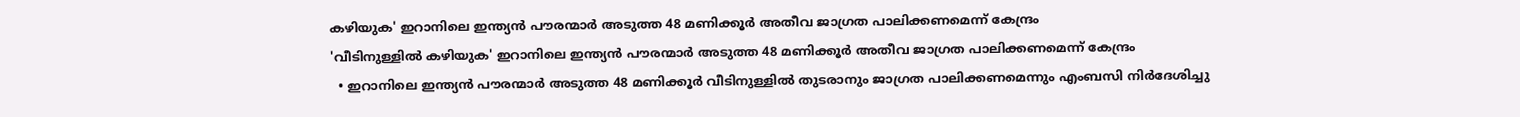കഴിയുക' ഇറാനിലെ ഇന്ത്യൻ പൗരന്മാർ അടുത്ത 48 മണിക്കൂർ അതീവ ജാഗ്രത പാലിക്കണമെന്ന് കേന്ദ്രം
'വീടിനുള്ളിൽ കഴിയുക' ഇറാനിലെ ഇന്ത്യൻ പൗരന്മാർ അടുത്ത 48 മണിക്കൂർ അതീവ ജാഗ്രത പാലിക്കണമെന്ന് കേന്ദ്രം
  • ഇറാനിലെ ഇന്ത്യൻ പൗരന്മാർ അടുത്ത 48 മണിക്കൂർ വീടിനുള്ളിൽ തുടരാനും ജാഗ്രത പാലിക്കണമെന്നും എംബസി നിർദേശിച്ചു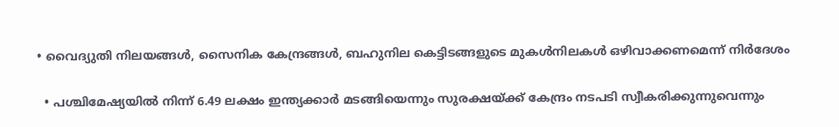• വൈദ്യുതി നിലയങ്ങൾ, സൈനിക കേന്ദ്രങ്ങൾ, ബഹുനില കെട്ടിടങ്ങളുടെ മുകൾനിലകൾ ഒഴിവാക്കണമെന്ന് നിർദേശം

  • പശ്ചിമേഷ്യയിൽ നിന്ന് 6.49 ലക്ഷം ഇന്ത്യക്കാർ മടങ്ങിയെന്നും സുരക്ഷയ്ക്ക് കേന്ദ്രം നടപടി സ്വീകരിക്കുന്നുവെന്നും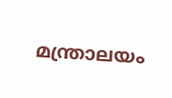മന്ത്രാലയം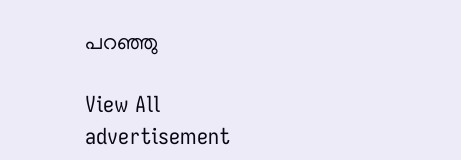പറഞ്ഞു

View All
advertisement